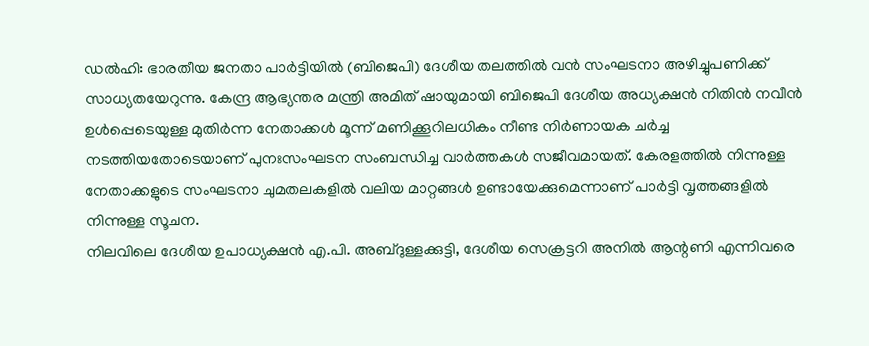ഡൽഹി: ഭാരതീയ ജനതാ പാർട്ടിയിൽ (ബിജെപി) ദേശീയ തലത്തിൽ വൻ സംഘടനാ അഴിച്ചുപണിക്ക് സാധ്യതയേറുന്നു. കേന്ദ്ര ആഭ്യന്തര മന്ത്രി അമിത് ഷായുമായി ബിജെപി ദേശീയ അധ്യക്ഷൻ നിതിൻ നവീൻ ഉൾപ്പെടെയുള്ള മുതിർന്ന നേതാക്കൾ മൂന്ന് മണിക്കൂറിലധികം നീണ്ട നിർണായക ചർച്ച നടത്തിയതോടെയാണ് പുനഃസംഘടന സംബന്ധിച്ച വാർത്തകൾ സജീവമായത്. കേരളത്തിൽ നിന്നുള്ള നേതാക്കളുടെ സംഘടനാ ചുമതലകളിൽ വലിയ മാറ്റങ്ങൾ ഉണ്ടായേക്കുമെന്നാണ് പാർട്ടി വൃത്തങ്ങളിൽ നിന്നുള്ള സൂചന.
നിലവിലെ ദേശീയ ഉപാധ്യക്ഷൻ എ.പി. അബ്ദുള്ളക്കുട്ടി, ദേശീയ സെക്രട്ടറി അനിൽ ആന്റണി എന്നിവരെ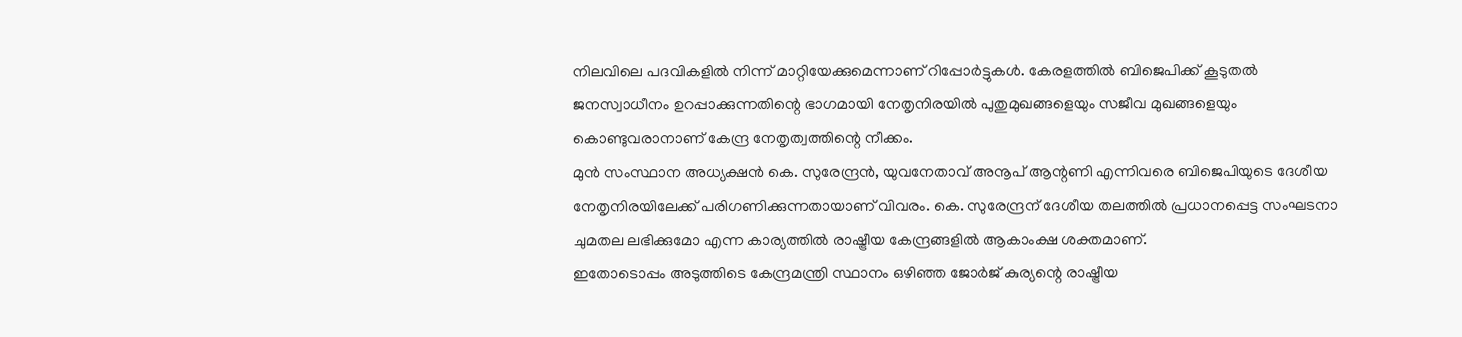നിലവിലെ പദവികളിൽ നിന്ന് മാറ്റിയേക്കുമെന്നാണ് റിപ്പോർട്ടുകൾ. കേരളത്തിൽ ബിജെപിക്ക് കൂടുതൽ ജനസ്വാധീനം ഉറപ്പാക്കുന്നതിന്റെ ഭാഗമായി നേതൃനിരയിൽ പുതുമുഖങ്ങളെയും സജീവ മുഖങ്ങളെയും കൊണ്ടുവരാനാണ് കേന്ദ്ര നേതൃത്വത്തിന്റെ നീക്കം.
മുൻ സംസ്ഥാന അധ്യക്ഷൻ കെ. സുരേന്ദ്രൻ, യുവനേതാവ് അനൂപ് ആന്റണി എന്നിവരെ ബിജെപിയുടെ ദേശീയ നേതൃനിരയിലേക്ക് പരിഗണിക്കുന്നതായാണ് വിവരം. കെ. സുരേന്ദ്രന് ദേശീയ തലത്തിൽ പ്രധാനപ്പെട്ട സംഘടനാ ചുമതല ലഭിക്കുമോ എന്ന കാര്യത്തിൽ രാഷ്ട്രീയ കേന്ദ്രങ്ങളിൽ ആകാംക്ഷ ശക്തമാണ്.
ഇതോടൊപ്പം അടുത്തിടെ കേന്ദ്രമന്ത്രി സ്ഥാനം ഒഴിഞ്ഞ ജോർജ് കുര്യന്റെ രാഷ്ട്രീയ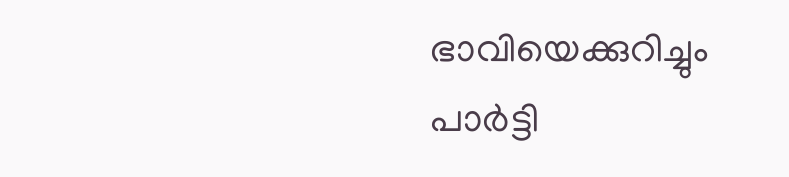ഭാവിയെക്കുറിച്ചും പാർട്ടി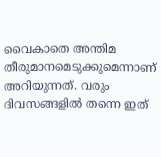വൈകാതെ അന്തിമ തീരുമാനമെടുക്കുമെന്നാണ് അറിയുന്നത്. വരും ദിവസങ്ങളിൽ തന്നെ ഇത്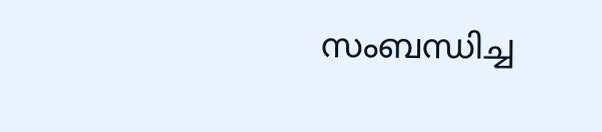സംബന്ധിച്ച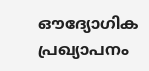ഔദ്യോഗിക പ്രഖ്യാപനം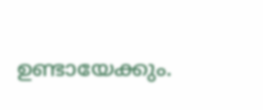ഉണ്ടായേക്കും.